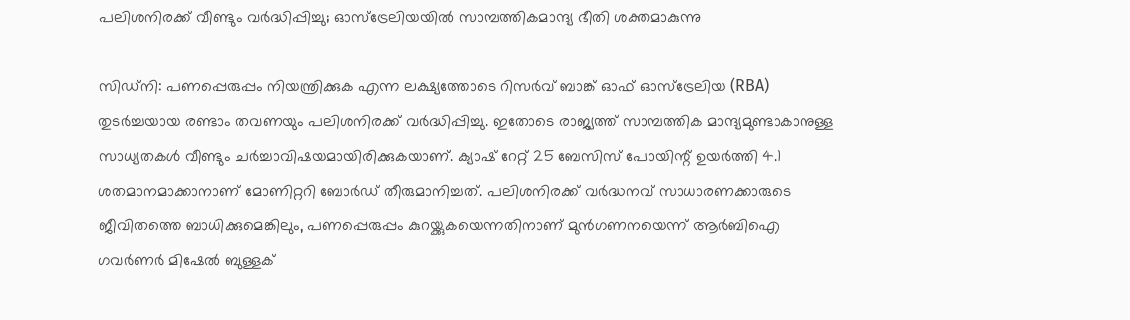പലിശനിരക്ക് വീണ്ടും വർദ്ധിപ്പിച്ചു; ഓസ്‌ട്രേലിയയിൽ സാമ്പത്തികമാന്ദ്യ ഭീതി ശക്തമാകുന്നു

സിഡ്‌നി: പണപ്പെരുപ്പം നിയന്ത്രിക്കുക എന്ന ലക്ഷ്യത്തോടെ റിസർവ് ബാങ്ക് ഓഫ് ഓസ്‌ട്രേലിയ (RBA) തുടർച്ചയായ രണ്ടാം തവണയും പലിശനിരക്ക് വർദ്ധിപ്പിച്ചു. ഇതോടെ രാജ്യത്ത് സാമ്പത്തിക മാന്ദ്യമുണ്ടാകാനുള്ള സാധ്യതകൾ വീണ്ടും ചർച്ചാവിഷയമായിരിക്കുകയാണ്. ക്യാഷ് റേറ്റ് 25 ബേസിസ് പോയിന്റ് ഉയർത്തി 4.1 ശതമാനമാക്കാനാണ് മോണിറ്ററി ബോർഡ് തീരുമാനിച്ചത്. പലിശനിരക്ക് വർദ്ധനവ് സാധാരണക്കാരുടെ ജീവിതത്തെ ബാധിക്കുമെങ്കിലും, പണപ്പെരുപ്പം കുറയ്ക്കുകയെന്നതിനാണ് മുൻഗണനയെന്ന് ആർബിഐ ഗവർണർ മിഷേൽ ബുള്ളക്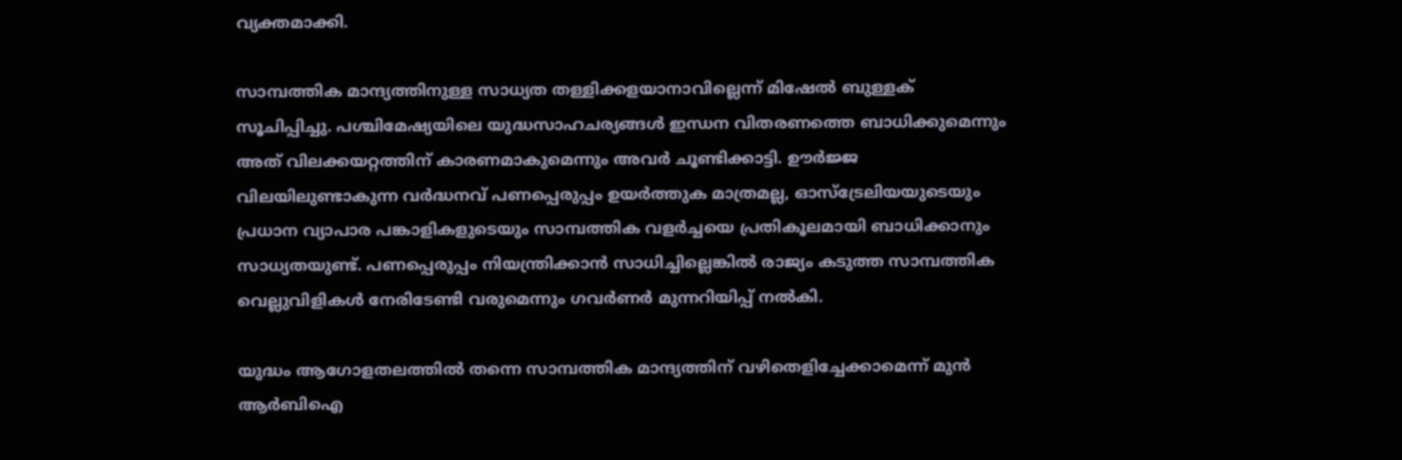വ്യക്തമാക്കി.

സാമ്പത്തിക മാന്ദ്യത്തിനുള്ള സാധ്യത തള്ളിക്കളയാനാവില്ലെന്ന് മിഷേൽ ബുള്ളക് സൂചിപ്പിച്ചു. പശ്ചിമേഷ്യയിലെ യുദ്ധസാഹചര്യങ്ങൾ ഇന്ധന വിതരണത്തെ ബാധിക്കുമെന്നും അത് വിലക്കയറ്റത്തിന് കാരണമാകുമെന്നും അവർ ചൂണ്ടിക്കാട്ടി. ഊർജ്ജ വിലയിലുണ്ടാകുന്ന വർദ്ധനവ് പണപ്പെരുപ്പം ഉയർത്തുക മാത്രമല്ല, ഓസ്‌ട്രേലിയയുടെയും പ്രധാന വ്യാപാര പങ്കാളികളുടെയും സാമ്പത്തിക വളർച്ചയെ പ്രതികൂലമായി ബാധിക്കാനും സാധ്യതയുണ്ട്. പണപ്പെരുപ്പം നിയന്ത്രിക്കാൻ സാധിച്ചില്ലെങ്കിൽ രാജ്യം കടുത്ത സാമ്പത്തിക വെല്ലുവിളികൾ നേരിടേണ്ടി വരുമെന്നും ഗവർണർ മുന്നറിയിപ്പ് നൽകി.

യുദ്ധം ആഗോളതലത്തിൽ തന്നെ സാമ്പത്തിക മാന്ദ്യത്തിന് വഴിതെളിച്ചേക്കാമെന്ന് മുൻ ആർബിഐ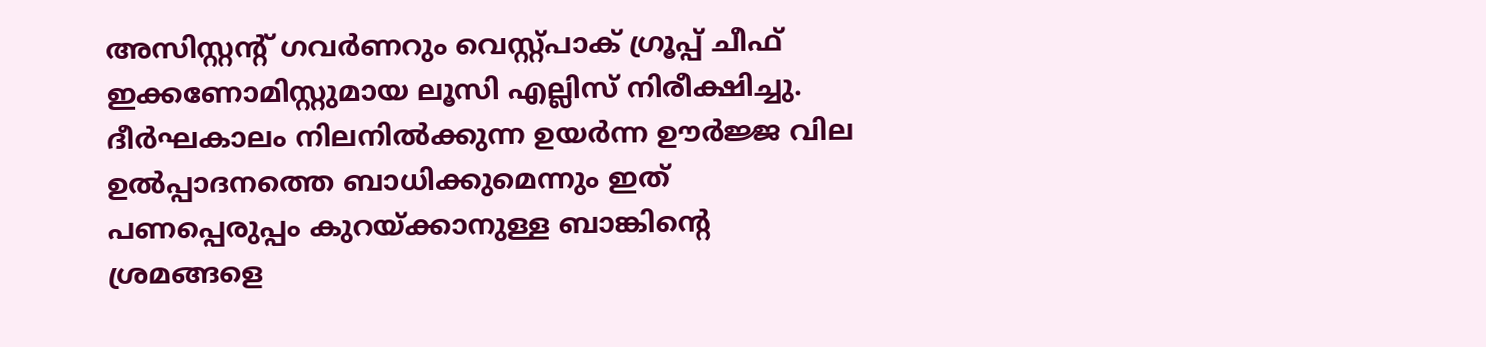അസിസ്റ്റന്റ് ഗവർണറും വെസ്റ്റ്പാക് ഗ്രൂപ്പ് ചീഫ് ഇക്കണോമിസ്റ്റുമായ ലൂസി എല്ലിസ് നിരീക്ഷിച്ചു. ദീർഘകാലം നിലനിൽക്കുന്ന ഉയർന്ന ഊർജ്ജ വില ഉൽപ്പാദനത്തെ ബാധിക്കുമെന്നും ഇത് പണപ്പെരുപ്പം കുറയ്ക്കാനുള്ള ബാങ്കിന്റെ ശ്രമങ്ങളെ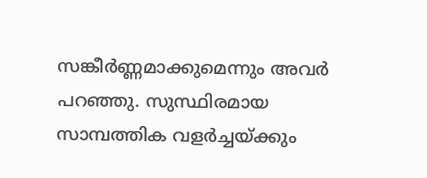സങ്കീർണ്ണമാക്കുമെന്നും അവർ പറഞ്ഞു. സുസ്ഥിരമായ സാമ്പത്തിക വളർച്ചയ്ക്കും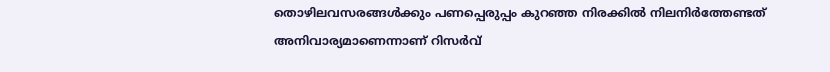തൊഴിലവസരങ്ങൾക്കും പണപ്പെരുപ്പം കുറഞ്ഞ നിരക്കിൽ നിലനിർത്തേണ്ടത് അനിവാര്യമാണെന്നാണ് റിസർവ്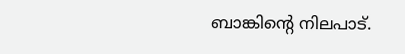ബാങ്കിന്റെ നിലപാട്.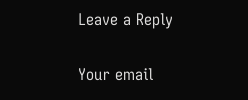Leave a Reply

Your email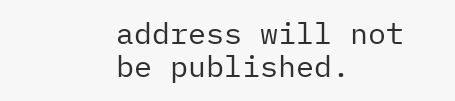address will not be published.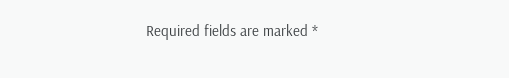Required fields are marked *